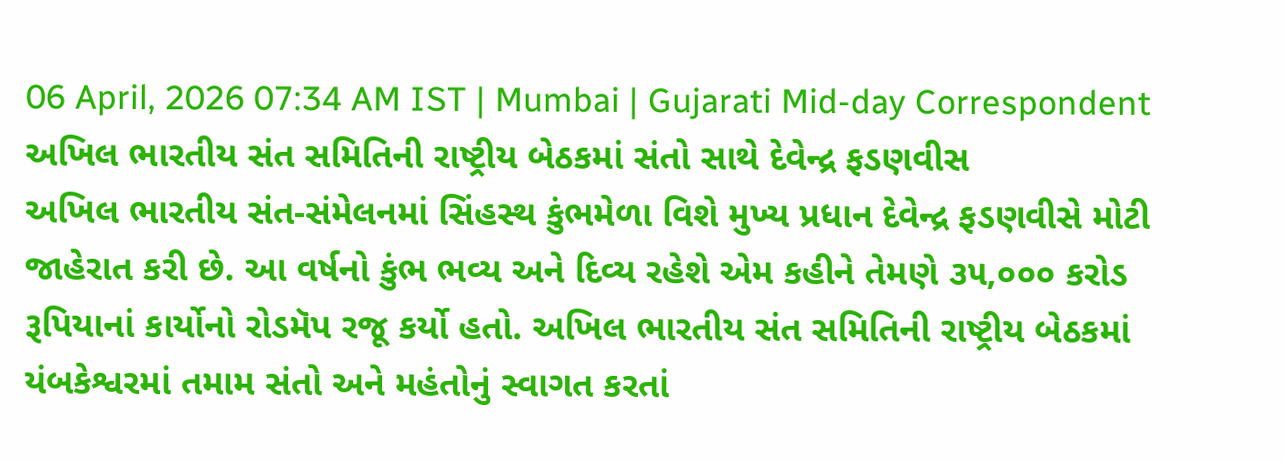06 April, 2026 07:34 AM IST | Mumbai | Gujarati Mid-day Correspondent
અખિલ ભારતીય સંત સમિતિની રાષ્ટ્રીય બેઠકમાં સંતો સાથે દેવેન્દ્ર ફડણવીસ
અખિલ ભારતીય સંત-સંમેલનમાં સિંહસ્થ કુંભમેળા વિશે મુખ્ય પ્રધાન દેવેન્દ્ર ફડણવીસે મોટી જાહેરાત કરી છે. આ વર્ષનો કુંભ ભવ્ય અને દિવ્ય રહેશે એમ કહીને તેમણે ૩૫,૦૦૦ કરોડ રૂપિયાનાં કાર્યોનો રોડમૅપ રજૂ કર્યો હતો. અખિલ ભારતીય સંત સમિતિની રાષ્ટ્રીય બેઠકમાં યંબકેશ્વરમાં તમામ સંતો અને મહંતોનું સ્વાગત કરતાં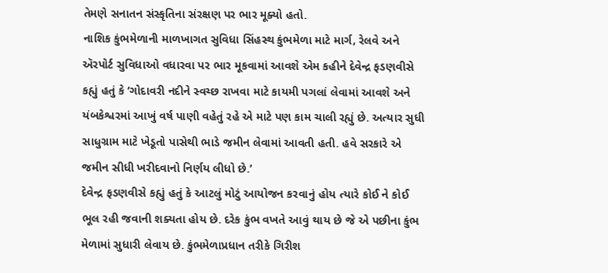તેમણે સનાતન સંસ્કૃતિના સંરક્ષણ પર ભાર મૂક્યો હતો.
નાશિક કુંભમેળાની માળખાગત સુવિધા સિંહસ્થ કુંભમેળા માટે માર્ગ, રેલવે અને ઍરપોર્ટ સુવિધાઓ વધારવા પર ભાર મૂકવામાં આવશે એમ કહીને દેવેન્દ્ર ફડણવીસે કહ્યું હતું કે ‘ગોદાવરી નદીને સ્વચ્છ રાખવા માટે કાયમી પગલાં લેવામાં આવશે અને યંબકેશ્વરમાં આખું વર્ષ પાણી વહેતું રહે એ માટે પણ કામ ચાલી રહ્યું છે. અત્યાર સુધી સાધુગ્રામ માટે ખેડૂતો પાસેથી ભાડે જમીન લેવામાં આવતી હતી. હવે સરકારે એ જમીન સીધી ખરીદવાનો નિર્ણય લીધો છે.’
દેવેન્દ્ર ફડણવીસે કહ્યું હતું કે આટલું મોટું આયોજન કરવાનું હોય ત્યારે કોઈ ને કોઈ ભૂલ રહી જવાની શક્યતા હોય છે. દરેક કુંભ વખતે આવું થાય છે જે એ પછીના કુંભ મેળામાં સુધારી લેવાય છે. કુંભમેળાપ્રધાન તરીકે ગિરીશ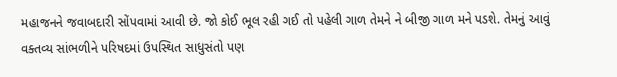મહાજનને જવાબદારી સોંપવામાં આવી છે. જો કોઈ ભૂલ રહી ગઈ તો પહેલી ગાળ તેમને ને બીજી ગાળ મને પડશે. તેમનું આવું વક્તવ્ય સાંભળીને પરિષદમાં ઉપસ્થિત સાધુસંતો પણ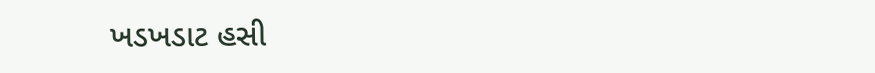ખડખડાટ હસી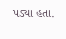પડ્યા હતા.